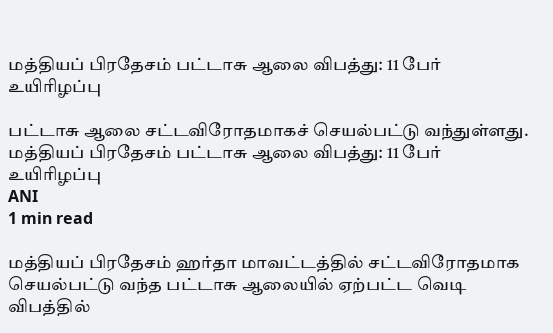மத்தியப் பிரதேசம் பட்டாசு ஆலை விபத்து: 11 பேர் உயிரிழப்பு

பட்டாசு ஆலை சட்டவிரோதமாகச் செயல்பட்டு வந்துள்ளது.
மத்தியப் பிரதேசம் பட்டாசு ஆலை விபத்து: 11 பேர் உயிரிழப்பு
ANI
1 min read

மத்தியப் பிரதேசம் ஹர்தா மாவட்டத்தில் சட்டவிரோதமாக செயல்பட்டு வந்த பட்டாசு ஆலையில் ஏற்பட்ட வெடி விபத்தில்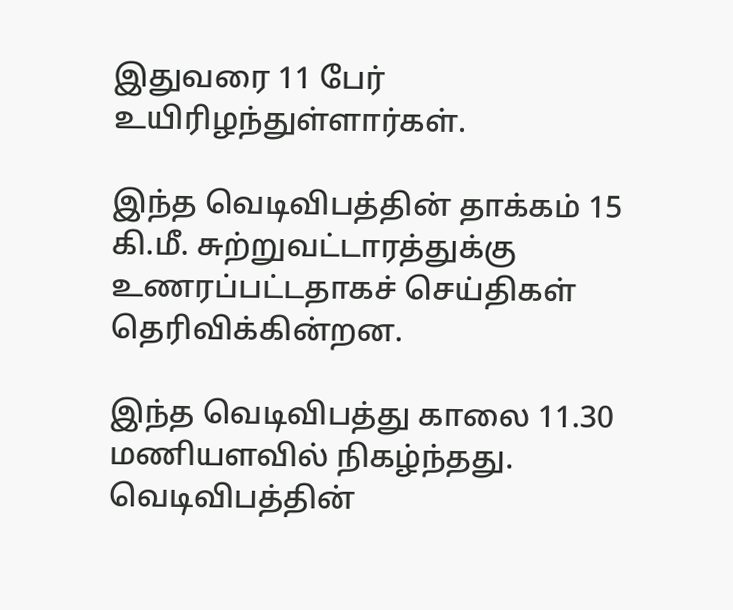இதுவரை 11 பேர் உயிரிழந்துள்ளார்கள்.

இந்த வெடிவிபத்தின் தாக்கம் 15 கி.மீ. சுற்றுவட்டாரத்துக்கு உணரப்பட்டதாகச் செய்திகள் தெரிவிக்கின்றன.

இந்த வெடிவிபத்து காலை 11.30 மணியளவில் நிகழ்ந்தது. வெடிவிபத்தின்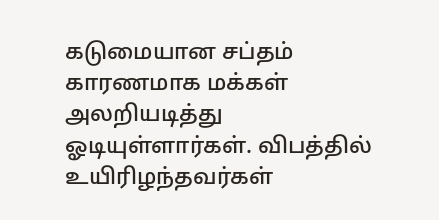கடுமையான சப்தம் காரணமாக மக்கள் அலறியடித்து ஓடியுள்ளார்கள். விபத்தில் உயிரிழந்தவர்கள்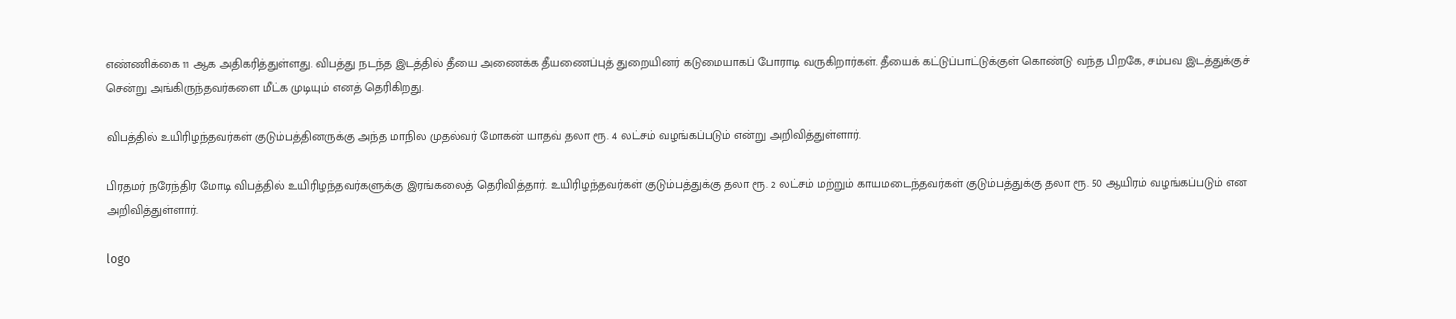எண்ணிக்கை 11 ஆக அதிகரித்துள்ளது. விபத்து நடந்த இடத்தில் தீயை அணைக்க தீயணைப்புத் துறையினர் கடுமையாகப் போராடி வருகிறார்கள். தீயைக் கட்டுப்பாட்டுக்குள் கொண்டு வந்த பிறகே, சம்பவ இடத்துக்குச் சென்று அங்கிருந்தவர்களை மீட்க முடியும் எனத் தெரிகிறது.

விபத்தில் உயிரிழந்தவர்கள் குடும்பத்தினருக்கு அந்த மாநில முதல்வர் மோகன் யாதவ் தலா ரூ. 4 லட்சம் வழங்கப்படும் என்று அறிவித்துள்ளார்.

பிரதமர் நரேந்திர மோடி விபத்தில் உயிரிழந்தவர்களுக்கு இரங்கலைத் தெரிவித்தார். உயிரிழந்தவர்கள் குடும்பத்துக்கு தலா ரூ. 2 லட்சம் மற்றும் காயமடைந்தவர்கள் குடும்பத்துக்கு தலா ரூ. 50 ஆயிரம் வழங்கப்படும் என அறிவித்துள்ளார்.

logo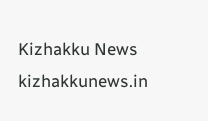Kizhakku News
kizhakkunews.in